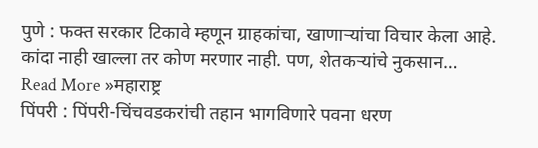पुणे : फक्त सरकार टिकावे म्हणून ग्राहकांचा, खाणाऱ्यांचा विचार केला आहे. कांदा नाही खाल्ला तर कोण मरणार नाही. पण, शेतकऱ्यांचे नुकसान…
Read More »महाराष्ट्र
पिंपरी : पिंपरी-चिंचवडकरांची तहान भागविणारे पवना धरण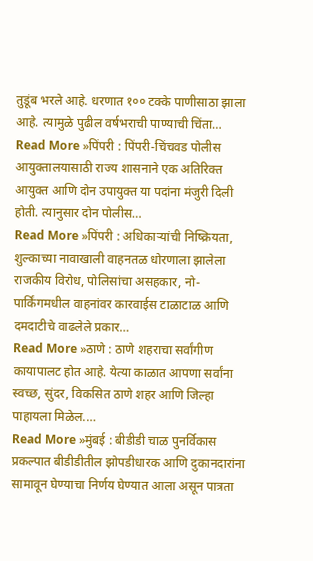तुडूंब भरले आहे. धरणात १०० टक्के पाणीसाठा झाला आहे. त्यामुळे पुढील वर्षभराची पाण्याची चिंता…
Read More »पिंपरी : पिंपरी-चिंचवड पोलीस आयुक्तालयासाठी राज्य शासनाने एक अतिरिक्त आयुक्त आणि दोन उपायुक्त या पदांना मंजुरी दिली होती. त्यानुसार दोन पोलीस…
Read More »पिंपरी : अधिकाऱ्यांची निष्क्रियता, शुल्काच्या नावाखाली वाहनतळ धोरणाला झालेला राजकीय विरोध, पोलिसांचा असहकार, नो-पार्किंगमधील वाहनांवर कारवाईस टाळाटाळ आणि दमदाटीचे वाढलेले प्रकार…
Read More »ठाणे : ठाणे शहराचा सर्वांगीण कायापालट होत आहे. येत्या काळात आपणा सर्वांना स्वच्छ, सुंदर, विकसित ठाणे शहर आणि जिल्हा पाहायला मिळेल.…
Read More »मुंबई : बीडीडी चाळ पुनर्विकास प्रकल्पात बीडीडीतील झोपडीधारक आणि दुकानदारांना सामावून घेण्याचा निर्णय घेण्यात आला असून पात्रता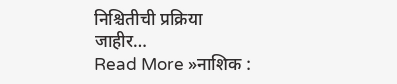निश्चितीची प्रक्रिया जाहीर…
Read More »नाशिक :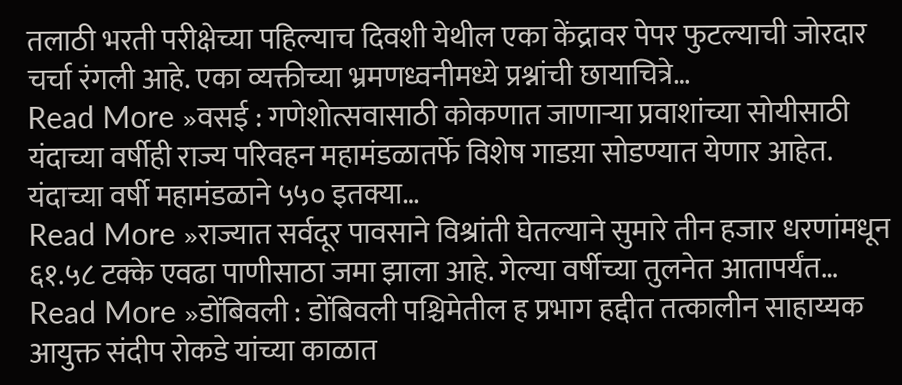तलाठी भरती परीक्षेच्या पहिल्याच दिवशी येथील एका केंद्रावर पेपर फुटल्याची जोरदार चर्चा रंगली आहे. एका व्यक्तीच्या भ्रमणध्वनीमध्ये प्रश्नांची छायाचित्रे…
Read More »वसई : गणेशोत्सवासाठी कोकणात जाणाऱ्या प्रवाशांच्या सोयीसाठी यंदाच्या वर्षीही राज्य परिवहन महामंडळातर्फे विशेष गाडय़ा सोडण्यात येणार आहेत. यंदाच्या वर्षी महामंडळाने ५५० इतक्या…
Read More »राज्यात सर्वदूर पावसाने विश्रांती घेतल्याने सुमारे तीन हजार धरणांमधून ६१.५८ टक्के एवढा पाणीसाठा जमा झाला आहे. गेल्या वर्षीच्या तुलनेत आतापर्यंत…
Read More »डोंबिवली : डोंबिवली पश्चिमेतील ह प्रभाग हद्दीत तत्कालीन साहाय्यक आयुक्त संदीप रोकडे यांच्या काळात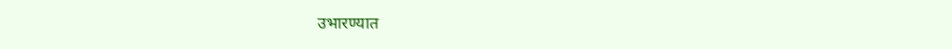उभारण्यात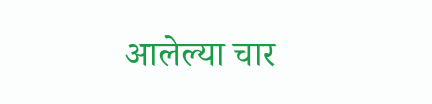आलेल्या चार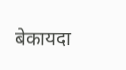बेकायदा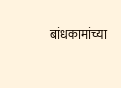बांधकामांच्या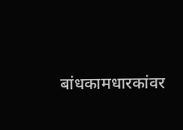बांधकामधारकांवर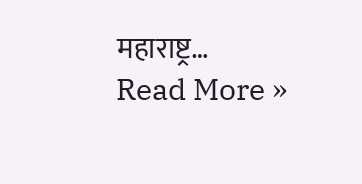महाराष्ट्र…
Read More »